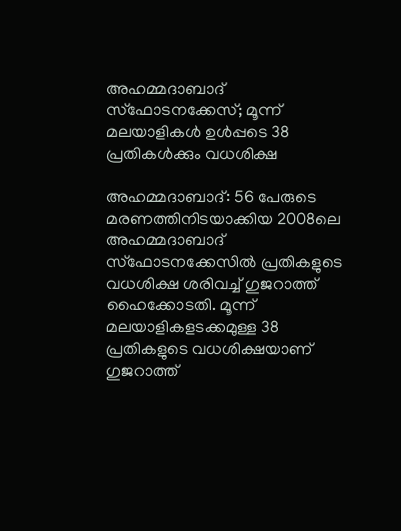അഹമ്മദാബാദ് സ്‌ഫോടനക്കേസ്; മൂന്ന് മലയാളികൾ ഉൾപ്പടെ 38 പ്രതികൾക്കും വധശിക്ഷ

അഹമ്മദാബാദ്: 56 പേരുടെ മരണത്തിനിടയാക്കിയ 2008ലെ അഹമ്മദാബാദ് സ്‌ഫോടനക്കേസിൽ പ്രതികളുടെ വധശിക്ഷ ശരിവച്ച്‌ ഗുജറാത്ത് ഹൈക്കോടതി. മൂന്ന് മലയാളികളടക്കമുള്ള 38 പ്രതികളുടെ വധശിക്ഷയാണ് ഗുജറാത്ത്‌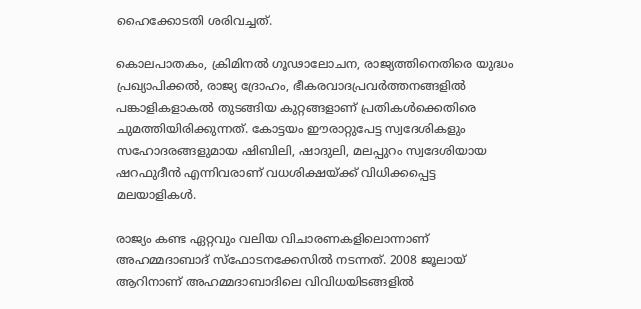ഹൈക്കോടതി ശരിവച്ചത്.

കൊലപാതകം, ക്രിമിനൽ ഗൂഢാലോചന, രാജ്യത്തിനെതിരെ യുദ്ധം പ്രഖ്യാപിക്കൽ, രാജ്യ ദ്രോഹം, ഭീകരവാദപ്രവർത്തനങ്ങളിൽ പങ്കാളികളാകൽ തുടങ്ങിയ കുറ്റങ്ങളാണ് പ്രതികൾക്കെതിരെ ചുമത്തിയിരിക്കുന്നത്. കോട്ടയം ഈരാറ്റുപേട്ട സ്വദേശികളും സഹോദരങ്ങളുമായ ഷിബിലി, ഷാദുലി, മലപ്പുറം സ്വദേശിയായ ഷറഫുദീൻ എന്നിവരാണ് വധശിക്ഷയ്‌ക്ക് വിധിക്കപ്പെട്ട മലയാളികൾ.

രാജ്യം കണ്ട ഏറ്റവും വലിയ വിചാരണകളിലൊന്നാണ് അഹമ്മദാബാദ് സ്‌ഫോടനക്കേസിൽ നടന്നത്. 2008 ജൂലായ് ആറിനാണ് അഹമ്മദാബാദിലെ വിവിധയിടങ്ങളിൽ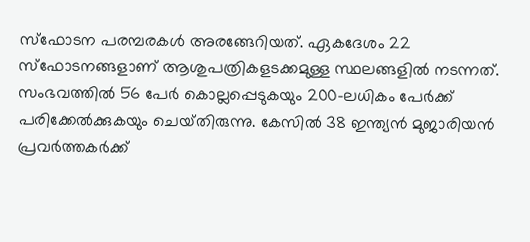സ്‌ഫോടന പരമ്പരകൾ അരങ്ങേറിയത്. ഏകദേശം 22 സ്‌ഫോടനങ്ങളാണ് ആശുപത്രികളടക്കമുള്ള സ്ഥലങ്ങളിൽ നടന്നത്. സംഭവത്തിൽ 56 പേർ കൊല്ലപ്പെടുകയും 200-ലധികം പേർക്ക് പരിക്കേൽക്കുകയും ചെയ്‌തിരുന്നു. കേസിൽ 38 ഇന്ത്യൻ മുജാരിയൻ പ്രവർത്തകർക്ക്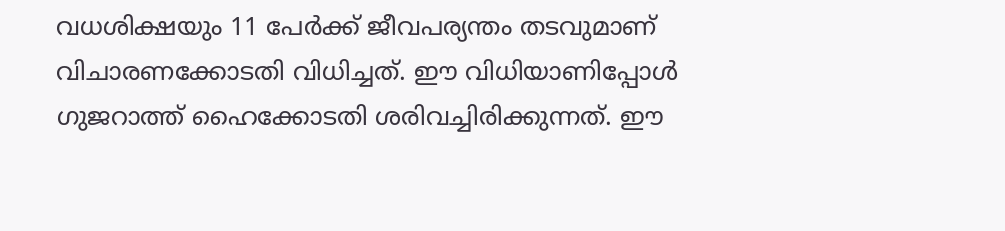വധശിക്ഷയും 11 പേർക്ക് ജീവപര്യന്തം തടവുമാണ് വിചാരണക്കോടതി വിധിച്ചത്. ഈ വിധിയാണിപ്പോൾ ഗുജറാത്ത് ഹൈക്കോടതി ശരിവച്ചിരിക്കുന്നത്. ഈ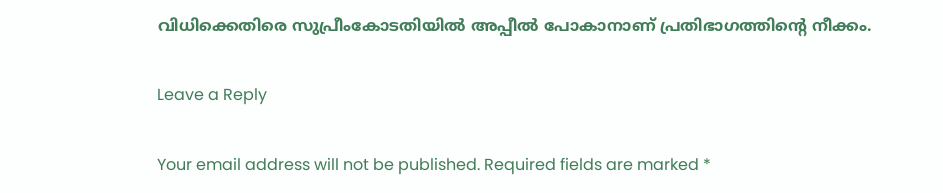വിധിക്കെതിരെ സുപ്രീംകോടതിയിൽ അപ്പീൽ പോകാനാണ് പ്രതിഭാഗത്തിന്റെ നീക്കം.

Leave a Reply

Your email address will not be published. Required fields are marked *